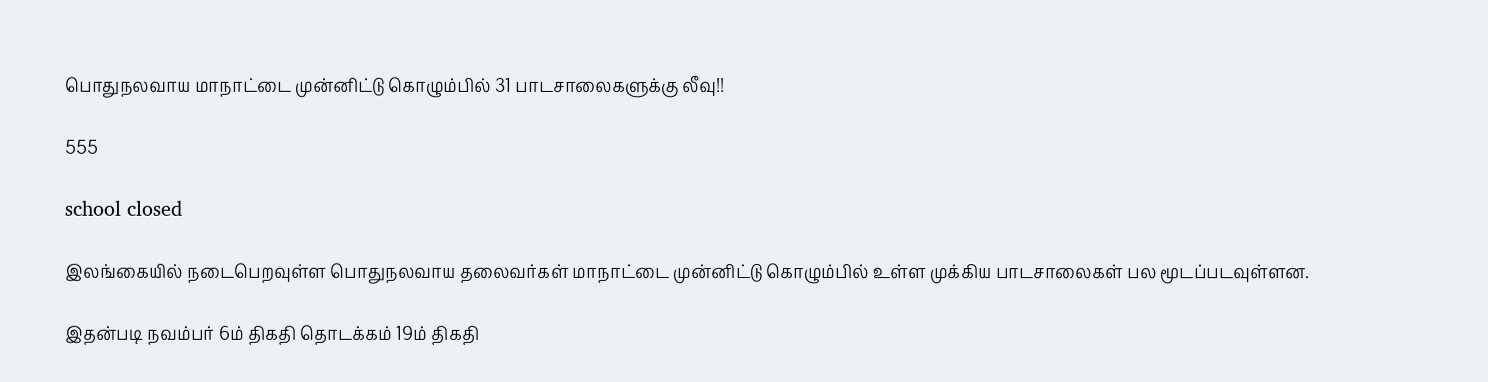பொதுநலவாய மாநாட்டை முன்னிட்டு கொழும்பில் 31 பாடசாலைகளுக்கு லீவு!!

555

school closed

இலங்கையில் நடைபெறவுள்ள பொதுநலவாய தலைவர்கள் மாநாட்டை முன்னிட்டு கொழும்பில் உள்ள முக்கிய பாடசாலைகள் பல மூடப்படவுள்ளன.

இதன்படி நவம்பர் 6ம் திகதி தொடக்கம் 19ம் திகதி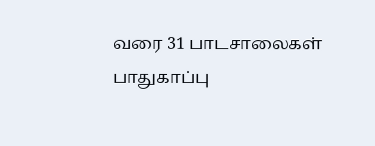வரை 31 பாடசாலைகள் பாதுகாப்பு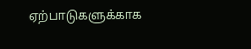ஏற்பாடுகளுக்காக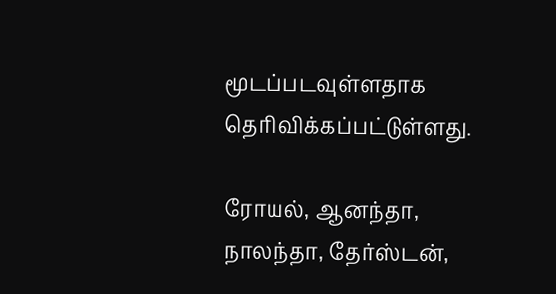மூடப்படவுள்ளதாக தெரிவிக்கப்பட்டுள்ளது.

ரோயல், ஆனந்தா, நாலந்தா, தேர்ஸ்டன்,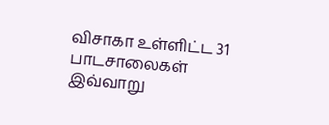விசாகா உள்ளிட்ட 31 பாடசாலைகள் இவ்வாறு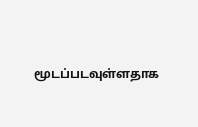மூடப்படவுள்ளதாக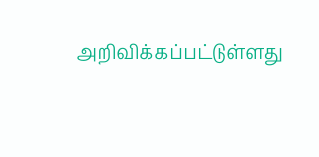அறிவிக்கப்பட்டுள்ளது